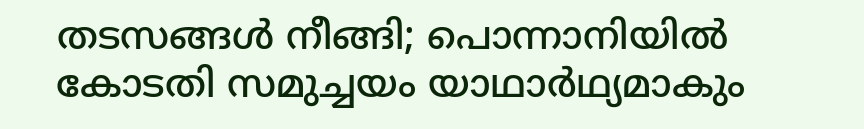തടസങ്ങൾ നീങ്ങി; പൊന്നാനിയിൽ കോടതി സമുച്ചയം യാഥാർഥ്യമാകും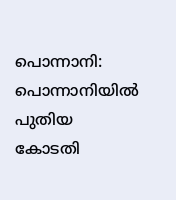പൊന്നാനി: പൊന്നാനിയിൽ പുതിയ കോടതി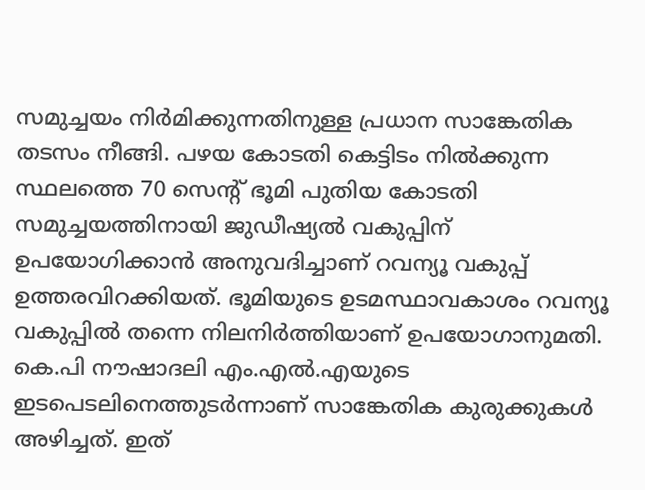സമുച്ചയം നിർമിക്കുന്നതിനുള്ള പ്രധാന സാങ്കേതിക തടസം നീങ്ങി. പഴയ കോടതി കെട്ടിടം നിൽക്കുന്ന സ്ഥലത്തെ 70 സെന്റ് ഭൂമി പുതിയ കോടതി സമുച്ചയത്തിനായി ജുഡീഷ്യൽ വകുപ്പിന് ഉപയോഗിക്കാൻ അനുവദിച്ചാണ് റവന്യൂ വകുപ്പ് ഉത്തരവിറക്കിയത്. ഭൂമിയുടെ ഉടമസ്ഥാവകാശം റവന്യൂ വകുപ്പിൽ തന്നെ നിലനിർത്തിയാണ് ഉപയോഗാനുമതി. കെ.പി നൗഷാദലി എം.എൽ.എയുടെ ഇടപെടലിനെത്തുടർന്നാണ് സാങ്കേതിക കുരുക്കുകൾ അഴിച്ചത്. ഇത്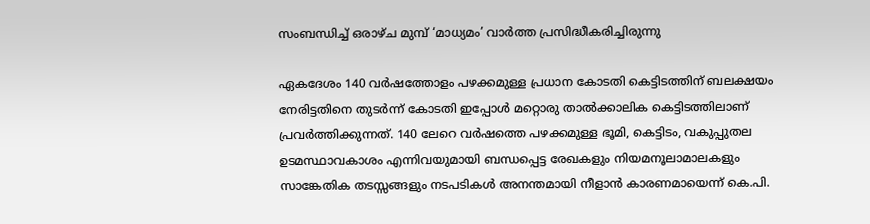സംബന്ധിച്ച് ഒരാഴ്ച മുമ്പ് ‘മാധ്യമം’ വാർത്ത പ്രസിദ്ധീകരിച്ചിരുന്നു

ഏകദേശം 140 വർഷത്തോളം പഴക്കമുള്ള പ്രധാന കോടതി കെട്ടിടത്തിന് ബലക്ഷയം നേരിട്ടതിനെ തുടർന്ന് കോടതി ഇപ്പോൾ മറ്റൊരു താൽക്കാലിക കെട്ടിടത്തിലാണ് പ്രവർത്തിക്കുന്നത്. 140 ലേറെ വർഷത്തെ പഴക്കമുള്ള ഭൂമി, കെട്ടിടം, വകുപ്പുതല ഉടമസ്ഥാവകാശം എന്നിവയുമായി ബന്ധപ്പെട്ട രേഖകളും നിയമനൂലാമാലകളും സാങ്കേതിക തടസ്സങ്ങളും നടപടികൾ അനന്തമായി നീളാൻ കാരണമായെന്ന് കെ.പി.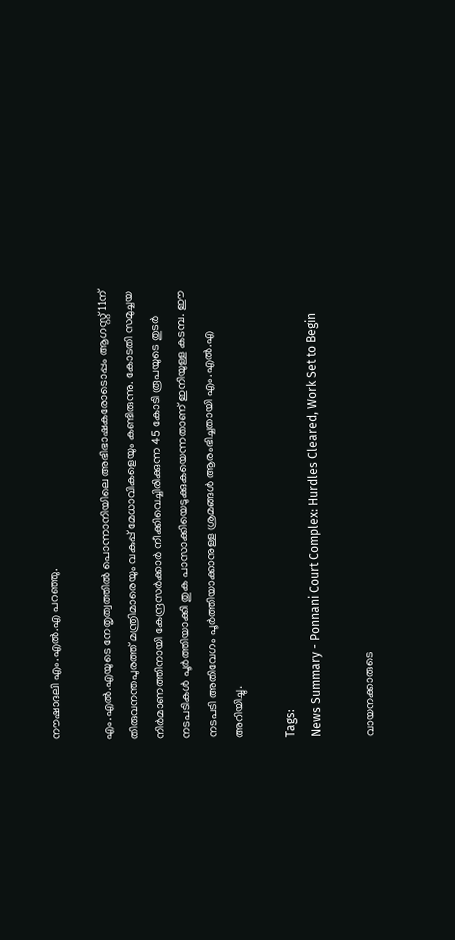നൗഷാദലി എം.എൽ.എ പറഞ്ഞു.

എം.എൽ.എയുടെ നേതൃത്വത്തിൽ പൊന്നാനിയിലെ അഭിഭാഷകരോടൊപ്പം ആഗസ്റ്റ് 11ന് തിരുവനന്തപുരത്ത് മന്ത്രിമാരെയും വകുപ്പ് മേധാവികളെയും കണ്ടിരുന്നു. കോടതി സമുച്ചയ നിർമാണത്തിനായി കേന്ദ്രസർക്കാർ നീക്കിവെച്ചിരിക്കുന്ന 45 കോടി രൂപയുടെ തുടർ നടപടികൾ പൂർത്തിയാക്കി തുക പാസാക്കിയെടുക്കുകയെന്നതാണ് ഇനിയുള്ള കടമ്പ. ഈ നടപടി അതിവേഗം പൂർത്തിയാക്കാനുള്ള ശ്രമങ്ങൾ ആരംഭിച്ചതായി എം.എൽ.എ അറിയിച്ചു.

Tags:
News Summary - Ponnani Court Complex: Hurdles Cleared, Work Set to Begin

വായനക്കാരുടെ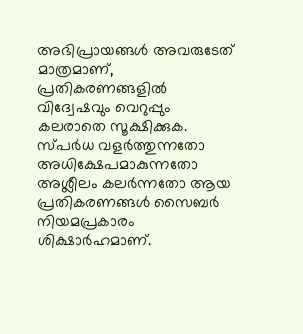അഭിപ്രായങ്ങള്‍ അവരുടേത് മാത്രമാണ്, പ്രതികരണങ്ങളിൽ വിദ്വേഷവും വെറുപ്പും കലരാതെ സൂക്ഷിക്കുക. സ്പർധ വളർത്തുന്നതോ അധിക്ഷേപമാകുന്നതോ അശ്ലീലം കലർന്നതോ ആയ പ്രതികരണങ്ങൾ സൈബർ നിയമപ്രകാരം ശിക്ഷാർഹമാണ്.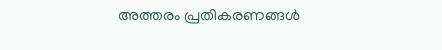അത്തരം പ്രതികരണങ്ങൾ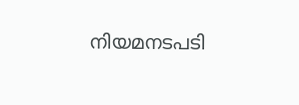നിയമനടപടി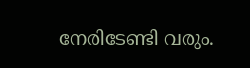നേരിടേണ്ടി വരും.